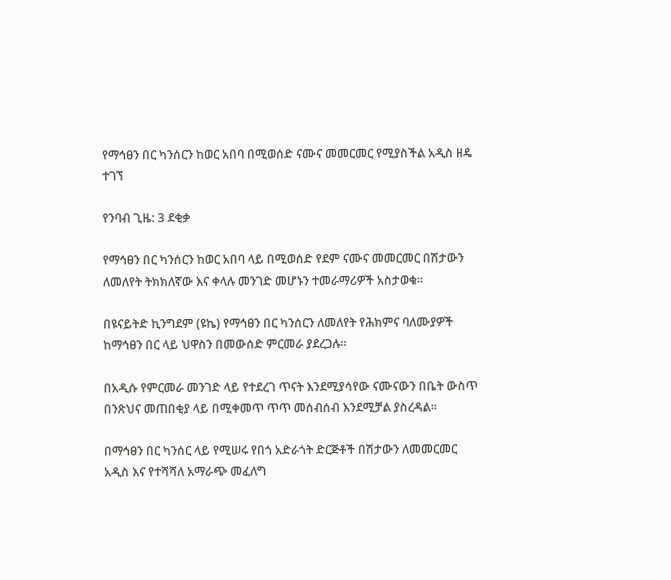የማኅፀን በር ካንሰርን ከወር አበባ በሚወሰድ ናሙና መመርመር የሚያስችል አዲስ ዘዴ ተገኘ

የንባብ ጊዜ: 3 ደቂቃ

የማኅፀን በር ካንሰርን ከወር አበባ ላይ በሚወሰድ የደም ናሙና መመርመር በሽታውን ለመለየት ትክክለኛው እና ቀላሉ መንገድ መሆኑን ተመራማሪዎች አስታወቁ።

በዩናይትድ ኪንግደም (ዩኬ) የማኅፀን በር ካንሰርን ለመለየት የሕክምና ባለሙያዎች ከማኅፀን በር ላይ ህዋስን በመውሰድ ምርመራ ያደረጋሉ።

በአዲሱ የምርመራ መንገድ ላይ የተደረገ ጥናት እንደሚያሳየው ናሙናውን በቤት ውስጥ በንጽህና መጠበቂያ ላይ በሚቀመጥ ጥጥ መሰብሰብ እንደሚቻል ያስረዳል።

በማኅፀን በር ካንሰር ላይ የሚሠሩ የበጎ አድራጎት ድርጅቶች በሽታውን ለመመርመር አዲስ እና የተሻሻለ አማራጭ መፈለግ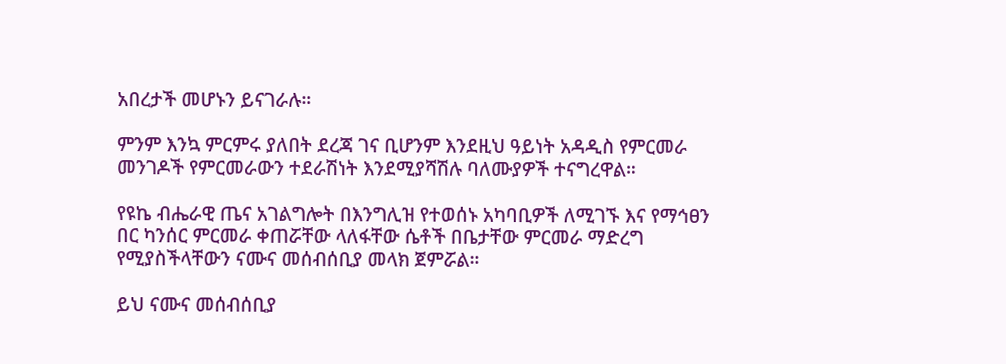አበረታች መሆኑን ይናገራሉ።

ምንም እንኳ ምርምሩ ያለበት ደረጃ ገና ቢሆንም እንደዚህ ዓይነት አዳዲስ የምርመራ መንገዶች የምርመራውን ተደራሽነት እንደሚያሻሽሉ ባለሙያዎች ተናግረዋል።

የዩኬ ብሔራዊ ጤና አገልግሎት በእንግሊዝ የተወሰኑ አካባቢዎች ለሚገኙ እና የማኅፀን በር ካንሰር ምርመራ ቀጠሯቸው ላለፋቸው ሴቶች በቤታቸው ምርመራ ማድረግ የሚያስችላቸውን ናሙና መሰብሰቢያ መላክ ጀምሯል።

ይህ ናሙና መሰብሰቢያ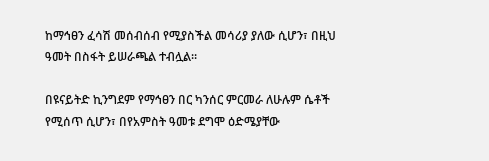ከማኅፀን ፈሳሽ መሰብሰብ የሚያስችል መሳሪያ ያለው ሲሆን፣ በዚህ ዓመት በስፋት ይሠራጫል ተብሏል።

በዩናይትድ ኪንግደም የማኅፀን በር ካንሰር ምርመራ ለሁሉም ሴቶች የሚሰጥ ሲሆን፣ በየአምስት ዓመቱ ደግሞ ዕድሜያቸው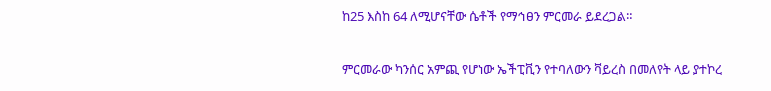ከ25 እስከ 64 ለሚሆናቸው ሴቶች የማኅፀን ምርመራ ይደረጋል።

ምርመራው ካንሰር አምጪ የሆነው ኤችፒቪን የተባለውን ቫይረስ በመለየት ላይ ያተኮረ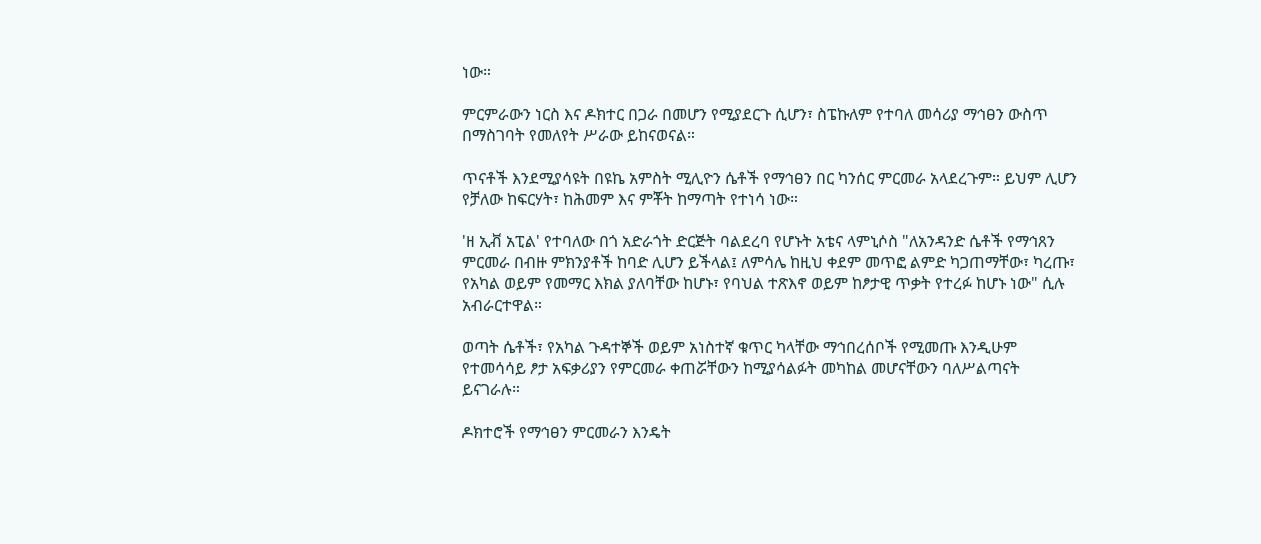ነው።

ምርምራውን ነርስ እና ዶክተር በጋራ በመሆን የሚያደርጉ ሲሆን፣ ስፔኩለም የተባለ መሳሪያ ማኅፀን ውስጥ በማስገባት የመለየት ሥራው ይከናወናል።

ጥናቶች እንደሚያሳዩት በዩኬ አምስት ሚሊዮን ሴቶች የማኅፀን በር ካንሰር ምርመራ አላደረጉም። ይህም ሊሆን የቻለው ከፍርሃት፣ ከሕመም እና ምቾት ከማጣት የተነሳ ነው።

'ዘ ኢቭ አፒል' የተባለው በጎ አድራጎት ድርጅት ባልደረባ የሆኑት አቴና ላምኒሶስ "ለአንዳንድ ሴቶች የማኅጸን ምርመራ በብዙ ምክንያቶች ከባድ ሊሆን ይችላል፤ ለምሳሌ ከዚህ ቀደም መጥፎ ልምድ ካጋጠማቸው፣ ካረጡ፣ የአካል ወይም የመማር እክል ያለባቸው ከሆኑ፣ የባህል ተጽእኖ ወይም ከፆታዊ ጥቃት የተረፉ ከሆኑ ነው" ሲሉ አብራርተዋል።

ወጣት ሴቶች፣ የአካል ጉዳተኞች ወይም አነስተኛ ቁጥር ካላቸው ማኅበረሰቦች የሚመጡ እንዲሁም የተመሳሳይ ፆታ አፍቃሪያን የምርመራ ቀጠሯቸውን ከሚያሳልፉት መካከል መሆናቸውን ባለሥልጣናት ይናገራሉ።

ዶክተሮች የማኅፀን ምርመራን እንዴት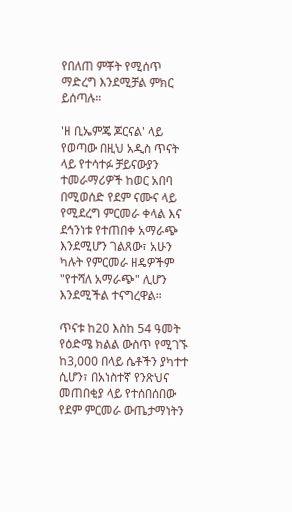የበለጠ ምቾት የሚሰጥ ማድረግ እንደሚቻል ምክር ይሰጣሉ።

'ዘ ቢኤምጄ ጆርናል' ላይ የወጣው በዚህ አዲስ ጥናት ላይ የተሳተፉ ቻይናውያን ተመራማሪዎች ከወር አበባ በሚወሰድ የደም ናሙና ላይ የሚደረግ ምርመራ ቀላል እና ደኅንነቱ የተጠበቀ አማራጭ እንደሚሆን ገልጸው፣ አሁን ካሉት የምርመራ ዘዴዎችም "የተሻለ አማራጭ" ሊሆን እንደሚችል ተናግረዋል።

ጥናቱ ከ20 እስከ 54 ዓመት የዕድሜ ክልል ውስጥ የሚገኙ ከ3,000 በላይ ሴቶችን ያካተተ ሲሆን፣ በአነስተኛ የንጽህና መጠበቂያ ላይ የተሰበሰበው የደም ምርመራ ውጤታማነትን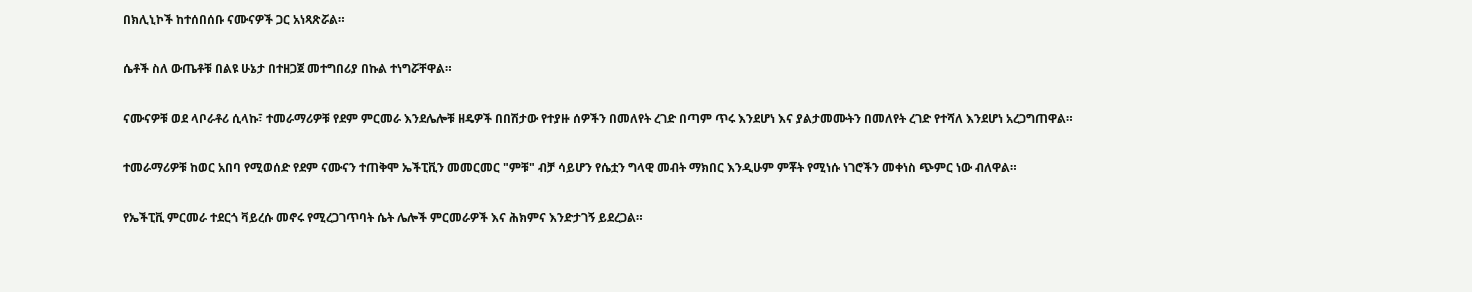በክሊኒኮች ከተሰበሰቡ ናሙናዎች ጋር አነጻጽሯል።

ሴቶች ስለ ውጤቶቹ በልዩ ሁኔታ በተዘጋጀ መተግበሪያ በኩል ተነግሯቸዋል።

ናሙናዎቹ ወደ ላቦራቶሪ ሲላኩ፣ ተመራማሪዎቹ የደም ምርመራ እንደሌሎቹ ዘዴዎች በበሽታው የተያዙ ሰዎችን በመለየት ረገድ በጣም ጥሩ እንደሆነ እና ያልታመሙትን በመለየት ረገድ የተሻለ እንደሆነ አረጋግጠዋል።

ተመራማሪዎቹ ከወር አበባ የሚወሰድ የደም ናሙናን ተጠቅሞ ኤችፒቪን መመርመር "ምቹ" ብቻ ሳይሆን የሴቷን ግላዊ መብት ማክበር እንዲሁም ምቾት የሚነሱ ነገሮችን መቀነስ ጭምር ነው ብለዋል።

የኤችፒቪ ምርመራ ተደርጎ ቫይረሱ መኖሩ የሚረጋገጥባት ሴት ሌሎች ምርመራዎች እና ሕክምና እንድታገኝ ይደረጋል።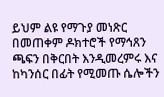ይህም ልዩ የማጉያ መነጽር በመጠቀም ዶክተሮች የማኅጸን ጫፍን በቅርበት እንዲመረምሩ እና ከካንሰር በፊት የሚመጡ ሴሎችን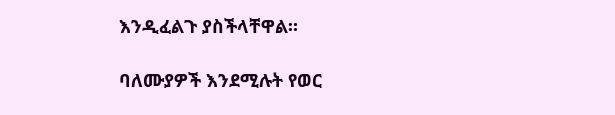እንዲፈልጉ ያስችላቸዋል።

ባለሙያዎች እንደሚሉት የወር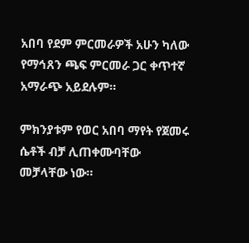አበባ የደም ምርመራዎች አሁን ካለው የማኅጸን ጫፍ ምርመራ ጋር ቀጥተኛ አማራጭ አይደሉም።

ምክንያቱም የወር አበባ ማየት የጀመሩ ሴቶች ብቻ ሊጠቀሙባቸው መቻላቸው ነው።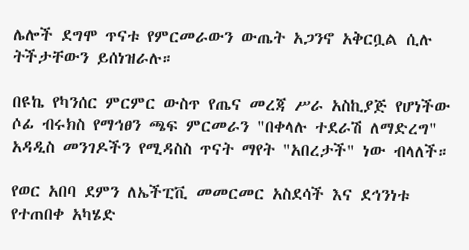ሌሎች ደግሞ ጥናቱ የምርመራውን ውጤት አጋንኖ አቅርቧል ሲሉ ትችታቸውን ይሰነዝራሉ።

በዩኬ የካንሰር ምርምር ውስጥ የጤና መረጃ ሥራ አስኪያጅ የሆነችው ሶፊ ብሩክስ የማኅፀን ጫፍ ምርመራን "በቀላሉ ተደራሽ ለማድረግ" አዳዲስ መንገዶችን የሚዳስስ ጥናት ማየት "አበረታች" ነው ብላለች።

የወር አበባ ደምን ለኤችፒቪ መመርመር አስደሳች እና ደኅንነቱ የተጠበቀ አካሄድ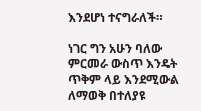እንደሆነ ተናግራለች።

ነገር ግን አሁን ባለው ምርመራ ውስጥ እንዴት ጥቅም ላይ እንደሚውል ለማወቅ በተለያዩ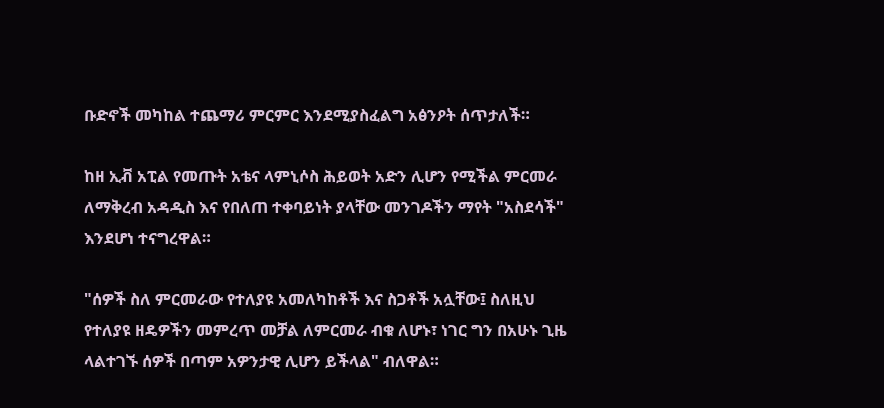ቡድኖች መካከል ተጨማሪ ምርምር እንደሚያስፈልግ አፅንዖት ሰጥታለች።

ከዘ ኢቭ አፒል የመጡት አቴና ላምኒሶስ ሕይወት አድን ሊሆን የሚችል ምርመራ ለማቅረብ አዳዲስ እና የበለጠ ተቀባይነት ያላቸው መንገዶችን ማየት "አስደሳች" እንደሆነ ተናግረዋል።

"ሰዎች ስለ ምርመራው የተለያዩ አመለካከቶች እና ስጋቶች አሏቸው፤ ስለዚህ የተለያዩ ዘዴዎችን መምረጥ መቻል ለምርመራ ብቁ ለሆኑ፣ ነገር ግን በአሁኑ ጊዜ ላልተገኙ ሰዎች በጣም አዎንታዊ ሊሆን ይችላል" ብለዋል።